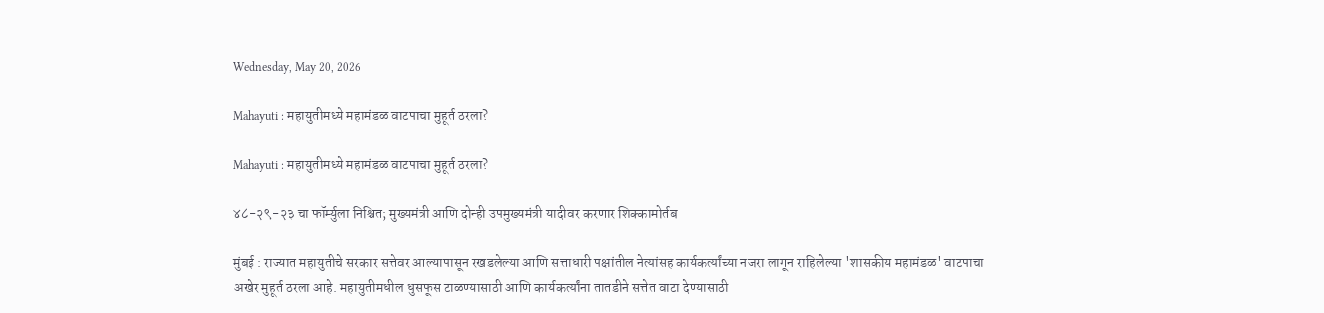Wednesday, May 20, 2026

Mahayuti : महायुतीमध्ये महामंडळ वाटपाचा मुहूर्त ठरला?

Mahayuti : महायुतीमध्ये महामंडळ वाटपाचा मुहूर्त ठरला?

४८-२९-२३ चा फॉर्म्युला निश्चित; मुख्यमंत्री आणि दोन्ही उपमुख्यमंत्री यादीवर करणार शिक्कामोर्तब

मुंबई : राज्यात महायुतीचे सरकार सत्तेवर आल्यापासून रखडलेल्या आणि सत्ताधारी पक्षांतील नेत्यांसह कार्यकर्त्यांच्या नजरा लागून राहिलेल्या 'शासकीय महामंडळ' वाटपाचा अखेर मुहूर्त ठरला आहे. महायुतीमधील धुसफूस टाळण्यासाठी आणि कार्यकर्त्यांना तातडीने सत्तेत वाटा देण्यासाठी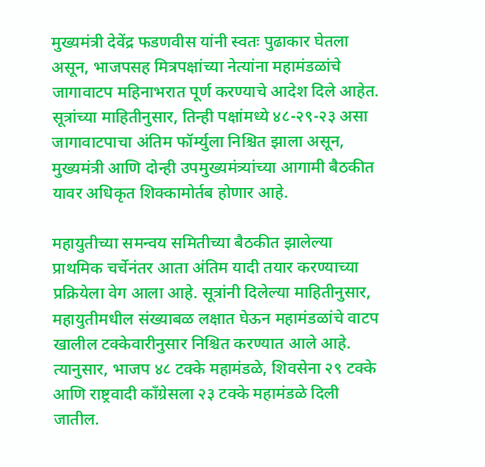मुख्यमंत्री देवेंद्र फडणवीस यांनी स्वतः पुढाकार घेतला असून, भाजपसह मित्रपक्षांच्या नेत्यांना महामंडळांचे जागावाटप महिनाभरात पूर्ण करण्याचे आदेश दिले आहेत. सूत्रांच्या माहितीनुसार, तिन्ही पक्षांमध्ये ४८-२९-२३ असा जागावाटपाचा अंतिम फॉर्म्युला निश्चित झाला असून, मुख्यमंत्री आणि दोन्ही उपमुख्यमंत्र्यांच्या आगामी बैठकीत यावर अधिकृत शिक्कामोर्तब होणार आहे.

महायुतीच्या समन्वय समितीच्या बैठकीत झालेल्या प्राथमिक चर्चेनंतर आता अंतिम यादी तयार करण्याच्या प्रक्रियेला वेग आला आहे. सूत्रांनी दिलेल्या माहितीनुसार, महायुतीमधील संख्याबळ लक्षात घेऊन महामंडळांचे वाटप खालील टक्केवारीनुसार निश्चित करण्यात आले आहे. त्यानुसार, भाजप ४८ टक्के महामंडळे, शिवसेना २९ टक्के आणि राष्ट्रवादी काँग्रेसला २३ टक्के महामंडळे दिली जातील.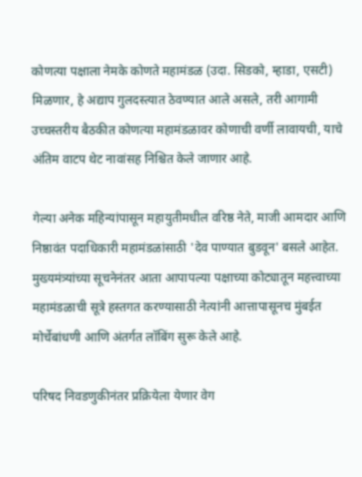कोणत्या पक्षाला नेमके कोणते महामंडळ (उदा. सिडको, म्हाडा, एसटी) मिळणार, हे अद्याप गुलदस्त्यात ठेवण्यात आले असले, तरी आगामी उच्चस्तरीय बैठकीत कोणत्या महामंडळावर कोणाची वर्णी लावायची, याचे अंतिम वाटप थेट नावांसह निश्चित केले जाणार आहे.

गेल्या अनेक महिन्यांपासून महायुतीमधील वरिष्ठ नेते, माजी आमदार आणि निष्ठावंत पदाधिकारी महामंडळांसाठी 'देव पाण्यात बुडवून' बसले आहेत. मुख्यमंत्र्यांच्या सूचनेनंतर आता आपापल्या पक्षाच्या कोट्यातून महत्त्वाच्या महामंडळाची सूत्रे हस्तगत करण्यासाठी नेत्यांनी आत्तापासूनच मुंबईत मोर्चेबांधणी आणि अंतर्गत लॉबिंग सुरू केले आहे.

परिषद निवडणुकीनंतर प्रक्रियेला येणार वेग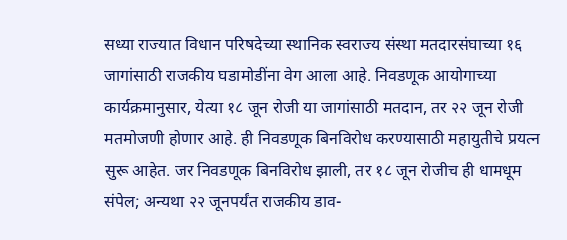सध्या राज्यात विधान परिषदेच्या स्थानिक स्वराज्य संस्था मतदारसंघाच्या १६ जागांसाठी राजकीय घडामोडींना वेग आला आहे. निवडणूक आयोगाच्या कार्यक्रमानुसार, येत्या १८ जून रोजी या जागांसाठी मतदान, तर २२ जून रोजी मतमोजणी होणार आहे. ही निवडणूक बिनविरोध करण्यासाठी महायुतीचे प्रयत्न सुरू आहेत. जर निवडणूक बिनविरोध झाली, तर १८ जून रोजीच ही धामधूम संपेल; अन्यथा २२ जूनपर्यंत राजकीय डाव-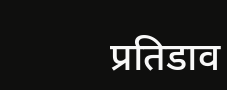प्रतिडाव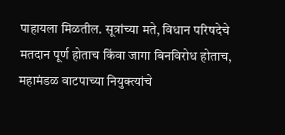पाहायला मिळतील. सूत्रांच्या मते, विधान परिषदेचे मतदान पूर्ण होताच किंवा जागा बिनविरोध होताच, महामंडळ वाटपाच्या नियुक्त्यांचे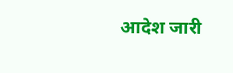आदेश जारी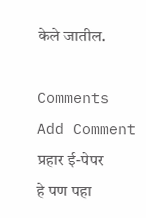केले जातील.

Comments
Add Comment
प्रहार ई-पेपर
हे पण पहा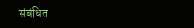संबंधित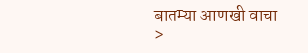बातम्या आणखी वाचा >